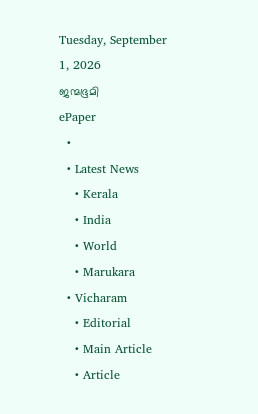Tuesday, September 1, 2026
ജന്മഭൂമി
ePaper
  •
  • Latest News
    • Kerala
    • India
    • World
    • Marukara
  • Vicharam
    • Editorial
    • Main Article
    • Article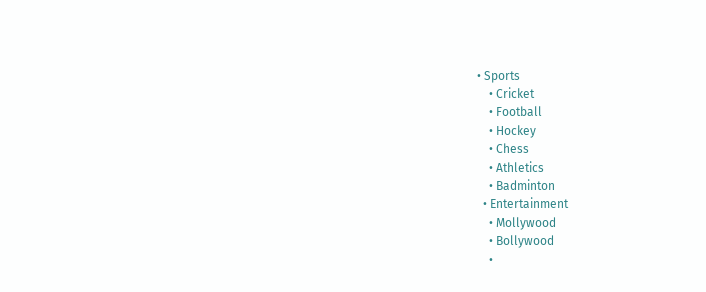• Sports
    • Cricket
    • Football
    • Hockey
    • Chess
    • Athletics
    • Badminton
  • Entertainment
    • Mollywood
    • Bollywood
    •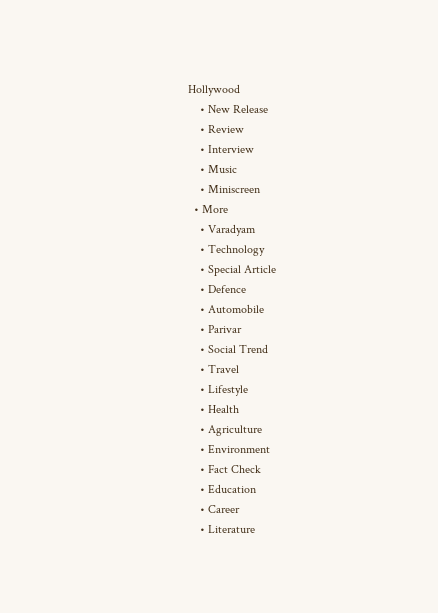Hollywood
    • New Release
    • Review
    • Interview
    • Music
    • Miniscreen
  • More
    • Varadyam
    • Technology
    • Special Article
    • Defence
    • Automobile
    • Parivar
    • Social Trend
    • Travel
    • Lifestyle
    • Health
    • Agriculture
    • Environment
    • Fact Check
    • Education
    • Career
    • Literature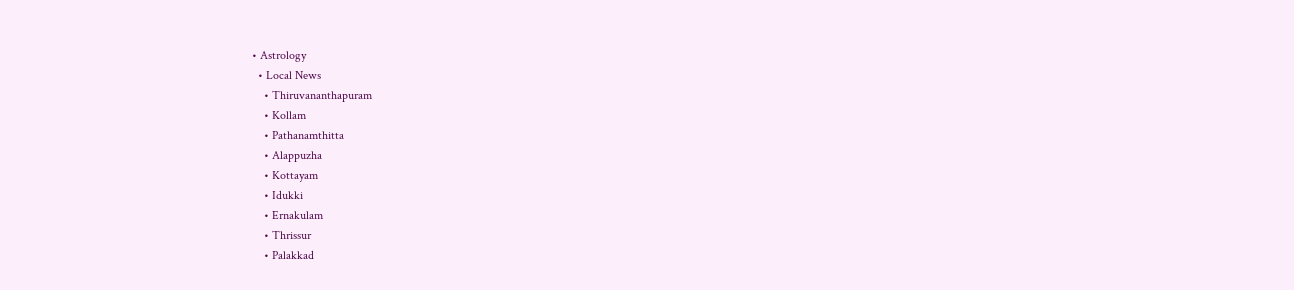• Astrology
  • Local News
    • Thiruvananthapuram
    • Kollam
    • Pathanamthitta
    • Alappuzha
    • Kottayam
    • Idukki
    • Ernakulam
    • Thrissur
    • Palakkad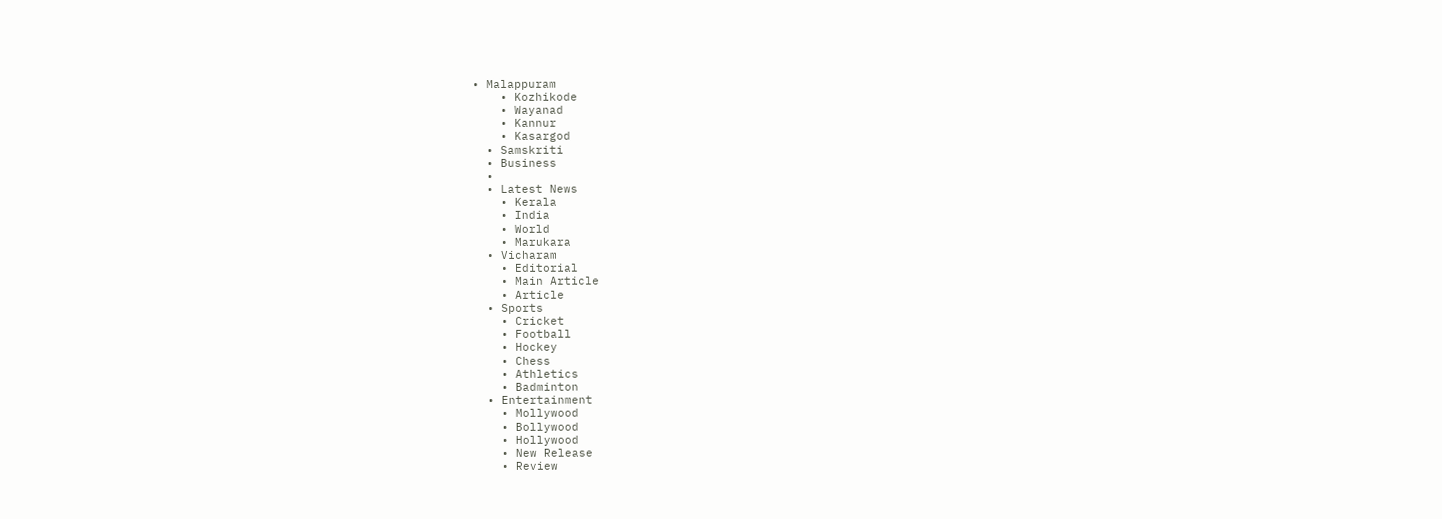• Malappuram
    • Kozhikode
    • Wayanad
    • Kannur
    • Kasargod
  • Samskriti
  • Business
  •
  • Latest News
    • Kerala
    • India
    • World
    • Marukara
  • Vicharam
    • Editorial
    • Main Article
    • Article
  • Sports
    • Cricket
    • Football
    • Hockey
    • Chess
    • Athletics
    • Badminton
  • Entertainment
    • Mollywood
    • Bollywood
    • Hollywood
    • New Release
    • Review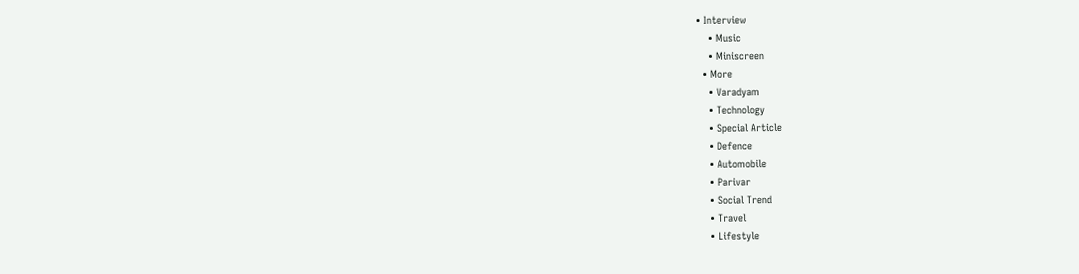• Interview
    • Music
    • Miniscreen
  • More
    • Varadyam
    • Technology
    • Special Article
    • Defence
    • Automobile
    • Parivar
    • Social Trend
    • Travel
    • Lifestyle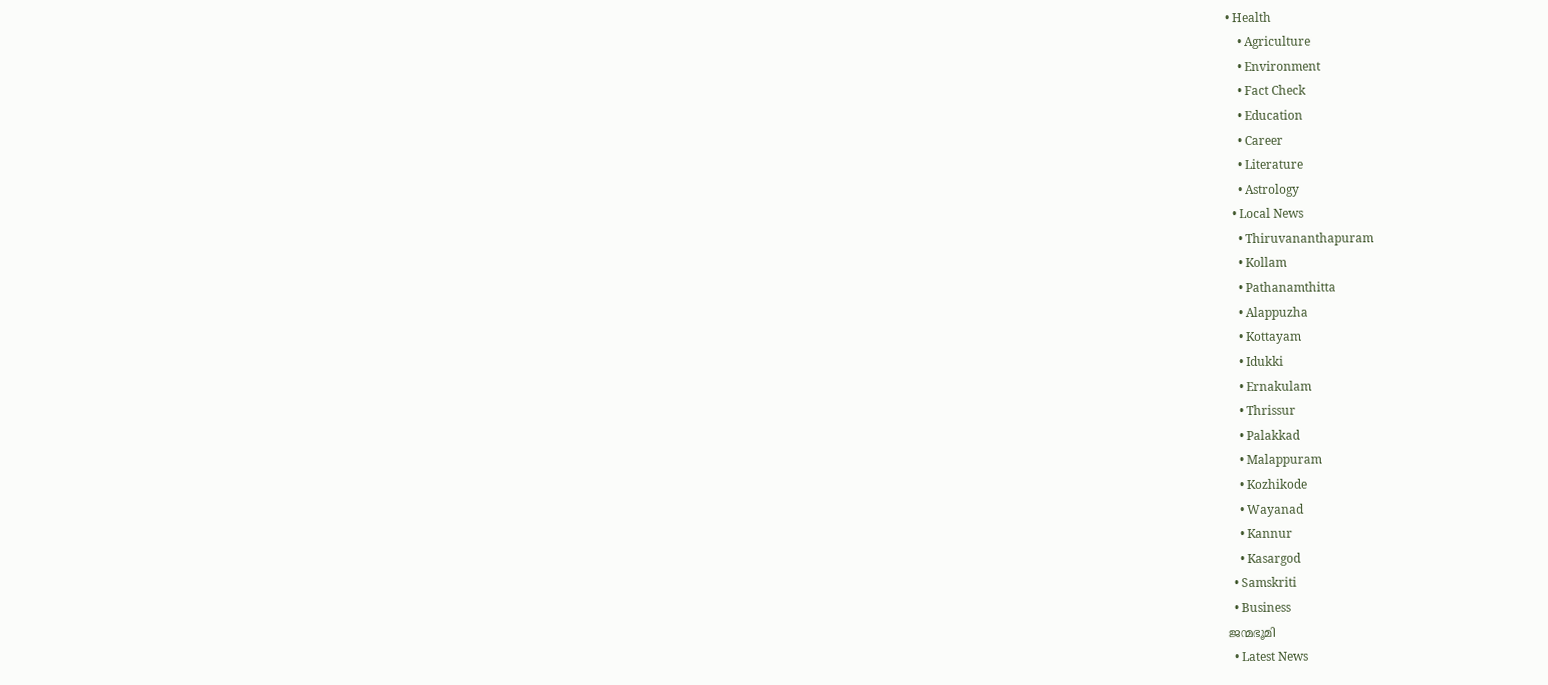• Health
    • Agriculture
    • Environment
    • Fact Check
    • Education
    • Career
    • Literature
    • Astrology
  • Local News
    • Thiruvananthapuram
    • Kollam
    • Pathanamthitta
    • Alappuzha
    • Kottayam
    • Idukki
    • Ernakulam
    • Thrissur
    • Palakkad
    • Malappuram
    • Kozhikode
    • Wayanad
    • Kannur
    • Kasargod
  • Samskriti
  • Business
ജന്മഭൂമി
  • Latest News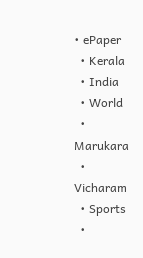• ePaper
  • Kerala
  • India
  • World
  • Marukara
  • Vicharam
  • Sports
  •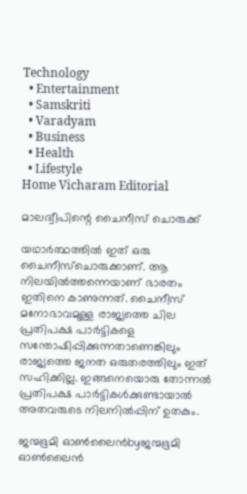Technology
  • Entertainment
  • Samskriti
  • Varadyam
  • Business
  • Health
  • Lifestyle
Home Vicharam Editorial

മാലദ്വീപിന്റെ ചൈനീസ് ചൊരുക്ക്

യഥാര്‍ത്ഥത്തില്‍ ഇത് ഒരു ചൈനീസ്‌ചൊരുക്കാണ്. ആ നിലയില്‍ത്തന്നെയാണ് ഭാരതം ഇതിനെ കാണുന്നത്. ചൈനീസ് മനോഭാവമുള്ള രാജ്യത്തെ ചില പ്രതിപക്ഷ പാര്‍ട്ടികളെ സന്തോഷിപ്പിക്കുന്നതാണെങ്കിലും രാജ്യത്തെ ജനത ഒരുതരത്തിലും ഇത് സഹിക്കില്ല. ഇങ്ങനെയൊരു തോന്നല്‍ പ്രതിപക്ഷ പാര്‍ട്ടികള്‍ക്കുണ്ടായാല്‍ അതവരുടെ നിലനില്‍പ്പിന് ഉതകും.

ജന്മഭൂമി ഓണ്‍ലൈന്‍byജന്മഭൂമി ഓണ്‍ലൈന്‍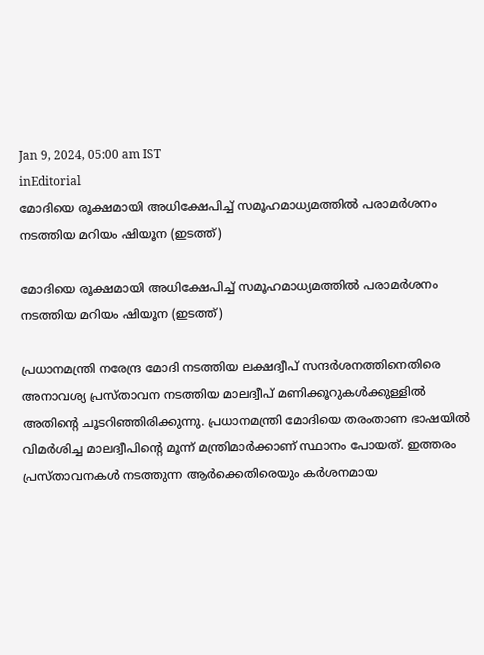Jan 9, 2024, 05:00 am IST
inEditorial
മോദിയെ രൂക്ഷമായി അധിക്ഷേപിച്ച് സമൂഹമാധ്യമത്തില്‍ പരാമര്‍ശനം നടത്തിയ മറിയം ഷിയൂന (ഇടത്ത്)

മോദിയെ രൂക്ഷമായി അധിക്ഷേപിച്ച് സമൂഹമാധ്യമത്തില്‍ പരാമര്‍ശനം നടത്തിയ മറിയം ഷിയൂന (ഇടത്ത്)

പ്രധാനമന്ത്രി നരേന്ദ്ര മോദി നടത്തിയ ലക്ഷദ്വീപ് സന്ദര്‍ശനത്തിനെതിരെ അനാവശ്യ പ്രസ്താവന നടത്തിയ മാലദ്വീപ് മണിക്കൂറുകള്‍ക്കുള്ളില്‍ അതിന്റെ ചൂടറിഞ്ഞിരിക്കുന്നു. പ്രധാനമന്ത്രി മോദിയെ തരംതാണ ഭാഷയില്‍ വിമര്‍ശിച്ച മാലദ്വീപിന്റെ മൂന്ന് മന്ത്രിമാര്‍ക്കാണ് സ്ഥാനം പോയത്. ഇത്തരം പ്രസ്താവനകള്‍ നടത്തുന്ന ആര്‍ക്കെതിരെയും കര്‍ശനമായ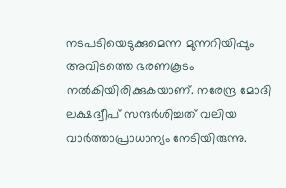നടപടിയെടുക്കുമെന്ന മുന്നറിയിപ്പും അവിടത്തെ ഭരണകൂടം നല്‍കിയിരിക്കുകയാണ്. നരേന്ദ്ര മോദി ലക്ഷദ്വീപ് സന്ദര്‍ശിച്ചത് വലിയ വാര്‍ത്താപ്രാധാന്യം നേടിയിരുന്നു.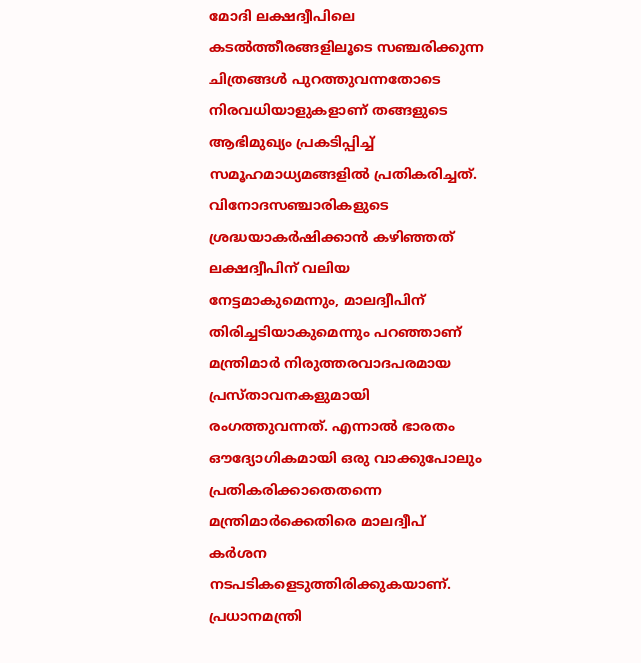മോദി ലക്ഷദ്വീപിലെ കടല്‍ത്തീരങ്ങളിലൂടെ സഞ്ചരിക്കുന്ന ചിത്രങ്ങള്‍ പുറത്തുവന്നതോടെ നിരവധിയാളുകളാണ് തങ്ങളുടെ ആഭിമുഖ്യം പ്രകടിപ്പിച്ച് സമൂഹമാധ്യമങ്ങളില്‍ പ്രതികരിച്ചത്. വിനോദസഞ്ചാരികളുടെ ശ്രദ്ധയാകര്‍ഷിക്കാന്‍ കഴിഞ്ഞത് ലക്ഷദ്വീപിന് വലിയ നേട്ടമാകുമെന്നും, മാലദ്വീപിന് തിരിച്ചടിയാകുമെന്നും പറഞ്ഞാണ് മന്ത്രിമാര്‍ നിരുത്തരവാദപരമായ പ്രസ്താവനകളുമായി രംഗത്തുവന്നത്. എന്നാല്‍ ഭാരതം ഔദ്യോഗികമായി ഒരു വാക്കുപോലും പ്രതികരിക്കാതെതന്നെ മന്ത്രിമാര്‍ക്കെതിരെ മാലദ്വീപ് കര്‍ശന നടപടികളെടുത്തിരിക്കുകയാണ്. പ്രധാനമന്ത്രി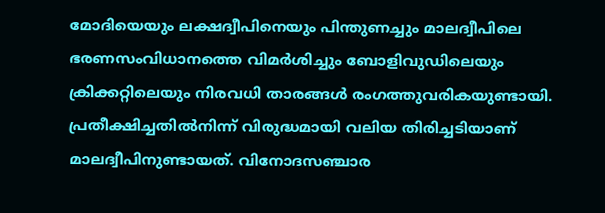മോദിയെയും ലക്ഷദ്വീപിനെയും പിന്തുണച്ചും മാലദ്വീപിലെ ഭരണസംവിധാനത്തെ വിമര്‍ശിച്ചും ബോളിവുഡിലെയും ക്രിക്കറ്റിലെയും നിരവധി താരങ്ങള്‍ രംഗത്തുവരികയുണ്ടായി. പ്രതീക്ഷിച്ചതില്‍നിന്ന് വിരുദ്ധമായി വലിയ തിരിച്ചടിയാണ് മാലദ്വീപിനുണ്ടായത്. വിനോദസഞ്ചാര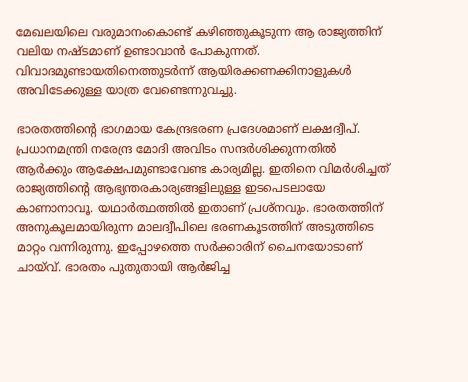മേഖലയിലെ വരുമാനംകൊണ്ട് കഴിഞ്ഞുകൂടുന്ന ആ രാജ്യത്തിന് വലിയ നഷ്ടമാണ് ഉണ്ടാവാന്‍ പോകുന്നത്. വിവാദമുണ്ടായതിനെത്തുടര്‍ന്ന് ആയിരക്കണക്കിനാളുകള്‍ അവിടേക്കുള്ള യാത്ര വേണ്ടെന്നുവച്ചു.

ഭാരതത്തിന്റെ ഭാഗമായ കേന്ദ്രഭരണ പ്രദേശമാണ് ലക്ഷദ്വീപ്. പ്രധാനമന്ത്രി നരേന്ദ്ര മോദി അവിടം സന്ദര്‍ശിക്കുന്നതില്‍ ആര്‍ക്കും ആക്ഷേപമുണ്ടാവേണ്ട കാര്യമില്ല. ഇതിനെ വിമര്‍ശിച്ചത് രാജ്യത്തിന്റെ ആഭ്യന്തരകാര്യങ്ങളിലുള്ള ഇടപെടലായേ കാണാനാവൂ. യഥാര്‍ത്ഥത്തില്‍ ഇതാണ് പ്രശ്‌നവും. ഭാരതത്തിന് അനുകൂലമായിരുന്ന മാലദ്വീപിലെ ഭരണകൂടത്തിന് അടുത്തിടെ മാറ്റം വന്നിരുന്നു. ഇപ്പോഴത്തെ സര്‍ക്കാരിന് ചൈനയോടാണ് ചായ്‌വ്. ഭാരതം പുതുതായി ആര്‍ജിച്ച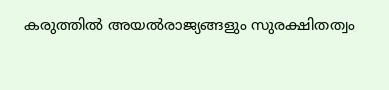കരുത്തില്‍ അയല്‍രാജ്യങ്ങളും സുരക്ഷിതത്വം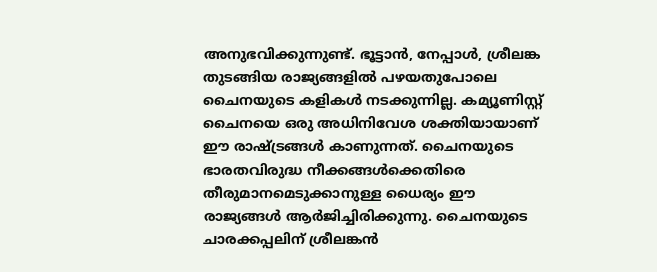അനുഭവിക്കുന്നുണ്ട്. ഭൂട്ടാന്‍, നേപ്പാള്‍, ശ്രീലങ്ക തുടങ്ങിയ രാജ്യങ്ങളില്‍ പഴയതുപോലെ ചൈനയുടെ കളികള്‍ നടക്കുന്നില്ല. കമ്യൂണിസ്റ്റ് ചൈനയെ ഒരു അധിനിവേശ ശക്തിയായാണ് ഈ രാഷ്‌ട്രങ്ങള്‍ കാണുന്നത്. ചൈനയുടെ ഭാരതവിരുദ്ധ നീക്കങ്ങള്‍ക്കെതിരെ തീരുമാനമെടുക്കാനുള്ള ധൈര്യം ഈ രാജ്യങ്ങള്‍ ആര്‍ജിച്ചിരിക്കുന്നു. ചൈനയുടെ ചാരക്കപ്പലിന് ശ്രീലങ്കന്‍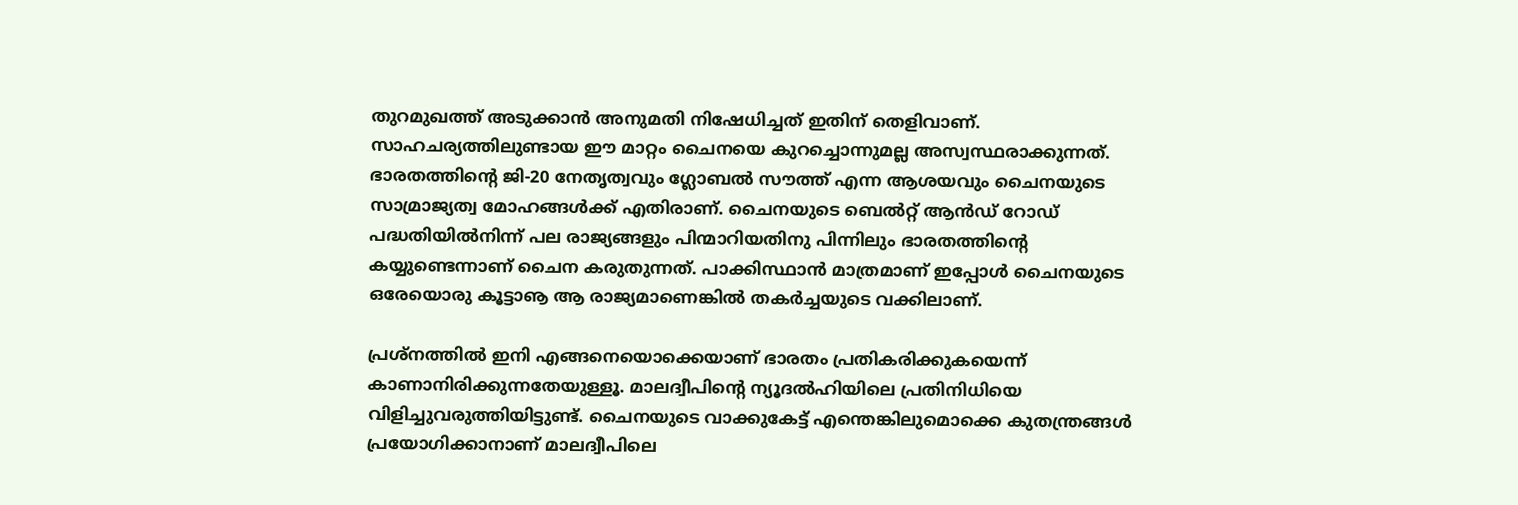തുറമുഖത്ത് അടുക്കാന്‍ അനുമതി നിഷേധിച്ചത് ഇതിന് തെളിവാണ്. സാഹചര്യത്തിലുണ്ടായ ഈ മാറ്റം ചൈനയെ കുറച്ചൊന്നുമല്ല അസ്വസ്ഥരാക്കുന്നത്. ഭാരതത്തിന്റെ ജി-20 നേതൃത്വവും ഗ്ലോബല്‍ സൗത്ത് എന്ന ആശയവും ചൈനയുടെ സാമ്രാജ്യത്വ മോഹങ്ങള്‍ക്ക് എതിരാണ്. ചൈനയുടെ ബെല്‍റ്റ് ആന്‍ഡ് റോഡ് പദ്ധതിയില്‍നിന്ന് പല രാജ്യങ്ങളും പിന്മാറിയതിനു പിന്നിലും ഭാരതത്തിന്റെ കയ്യുണ്ടെന്നാണ് ചൈന കരുതുന്നത്. പാക്കിസ്ഥാന്‍ മാത്രമാണ് ഇപ്പോള്‍ ചൈനയുടെ ഒരേയൊരു കൂട്ടാൡ ആ രാജ്യമാണെങ്കില്‍ തകര്‍ച്ചയുടെ വക്കിലാണ്.

പ്രശ്‌നത്തില്‍ ഇനി എങ്ങനെയൊക്കെയാണ് ഭാരതം പ്രതികരിക്കുകയെന്ന് കാണാനിരിക്കുന്നതേയുള്ളൂ. മാലദ്വീപിന്റെ ന്യൂദല്‍ഹിയിലെ പ്രതിനിധിയെ വിളിച്ചുവരുത്തിയിട്ടുണ്ട്. ചൈനയുടെ വാക്കുകേട്ട് എന്തെങ്കിലുമൊക്കെ കുതന്ത്രങ്ങള്‍ പ്രയോഗിക്കാനാണ് മാലദ്വീപിലെ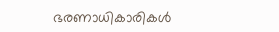ഭരണാധികാരികള്‍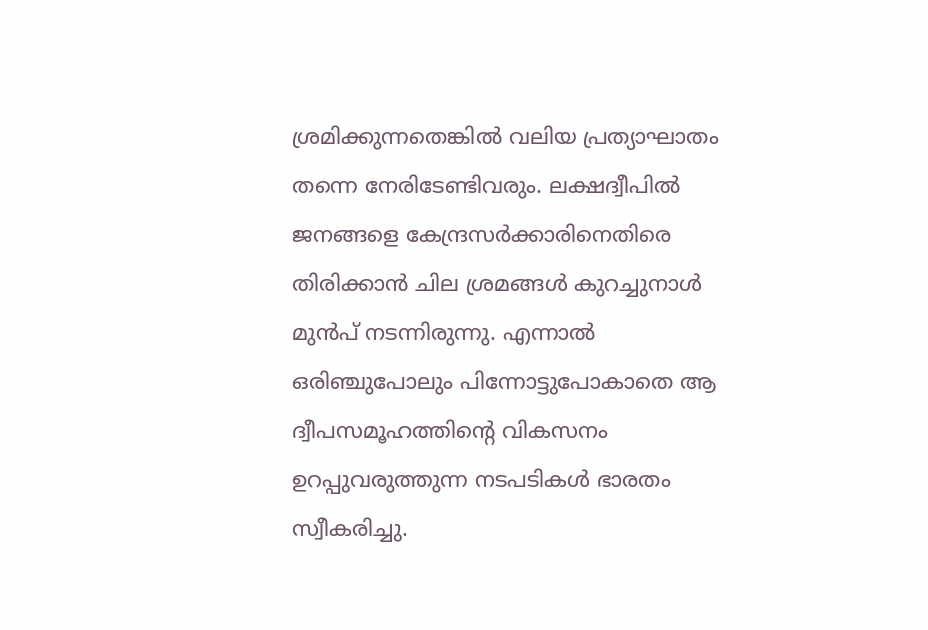ശ്രമിക്കുന്നതെങ്കില്‍ വലിയ പ്രത്യാഘാതം തന്നെ നേരിടേണ്ടിവരും. ലക്ഷദ്വീപില്‍ ജനങ്ങളെ കേന്ദ്രസര്‍ക്കാരിനെതിരെ തിരിക്കാന്‍ ചില ശ്രമങ്ങള്‍ കുറച്ചുനാള്‍ മുന്‍പ് നടന്നിരുന്നു. എന്നാല്‍ ഒരിഞ്ചുപോലും പിന്നോട്ടുപോകാതെ ആ ദ്വീപസമൂഹത്തിന്റെ വികസനം ഉറപ്പുവരുത്തുന്ന നടപടികള്‍ ഭാരതം സ്വീകരിച്ചു.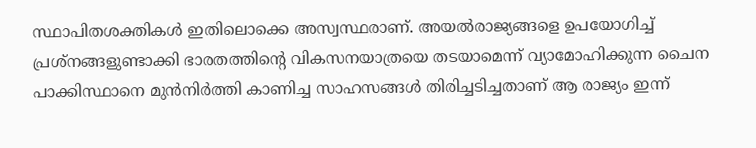സ്ഥാപിതശക്തികള്‍ ഇതിലൊക്കെ അസ്വസ്ഥരാണ്. അയല്‍രാജ്യങ്ങളെ ഉപയോഗിച്ച് പ്രശ്‌നങ്ങളുണ്ടാക്കി ഭാരതത്തിന്റെ വികസനയാത്രയെ തടയാമെന്ന് വ്യാമോഹിക്കുന്ന ചൈന പാക്കിസ്ഥാനെ മുന്‍നിര്‍ത്തി കാണിച്ച സാഹസങ്ങള്‍ തിരിച്ചടിച്ചതാണ് ആ രാജ്യം ഇന്ന്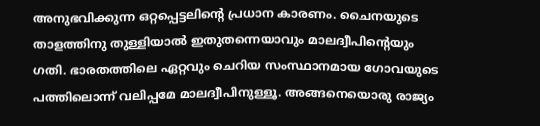അനുഭവിക്കുന്ന ഒറ്റപ്പെട്ടലിന്റെ പ്രധാന കാരണം. ചൈനയുടെ താളത്തിനു തുള്ളിയാല്‍ ഇതുതന്നെയാവും മാലദ്വീപിന്റെയും ഗതി. ഭാരതത്തിലെ ഏറ്റവും ചെറിയ സംസ്ഥാനമായ ഗോവയുടെ പത്തിലൊന്ന് വലിപ്പമേ മാലദ്വീപിനുള്ളൂ. അങ്ങനെയൊരു രാജ്യം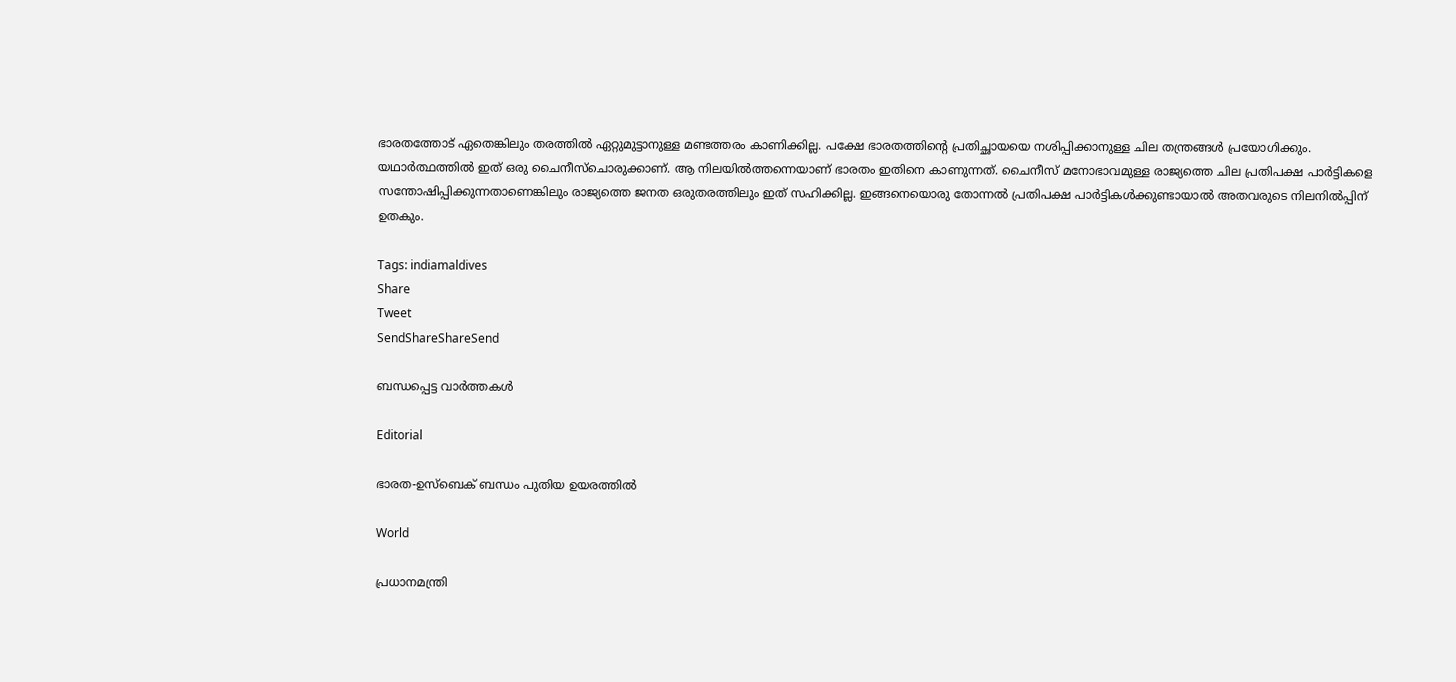ഭാരതത്തോട് ഏതെങ്കിലും തരത്തില്‍ ഏറ്റുമുട്ടാനുള്ള മണ്ടത്തരം കാണിക്കില്ല. പക്ഷേ ഭാരതത്തിന്റെ പ്രതിച്ഛായയെ നശിപ്പിക്കാനുള്ള ചില തന്ത്രങ്ങള്‍ പ്രയോഗിക്കും. യഥാര്‍ത്ഥത്തില്‍ ഇത് ഒരു ചൈനീസ്‌ചൊരുക്കാണ്. ആ നിലയില്‍ത്തന്നെയാണ് ഭാരതം ഇതിനെ കാണുന്നത്. ചൈനീസ് മനോഭാവമുള്ള രാജ്യത്തെ ചില പ്രതിപക്ഷ പാര്‍ട്ടികളെ സന്തോഷിപ്പിക്കുന്നതാണെങ്കിലും രാജ്യത്തെ ജനത ഒരുതരത്തിലും ഇത് സഹിക്കില്ല. ഇങ്ങനെയൊരു തോന്നല്‍ പ്രതിപക്ഷ പാര്‍ട്ടികള്‍ക്കുണ്ടായാല്‍ അതവരുടെ നിലനില്‍പ്പിന് ഉതകും.

Tags: indiamaldives
Share
Tweet
SendShareShareSend

ബന്ധപ്പെട്ട വാര്‍ത്തകള്‍

Editorial

ഭാരത-ഉസ്‌ബെക് ബന്ധം പുതിയ ഉയരത്തില്‍

World

പ്രധാനമന്ത്രി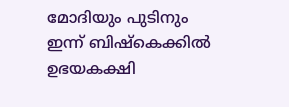മോദിയും പുടിനും ഇന്ന് ബിഷ്കെക്കിൽ ഉഭയകക്ഷി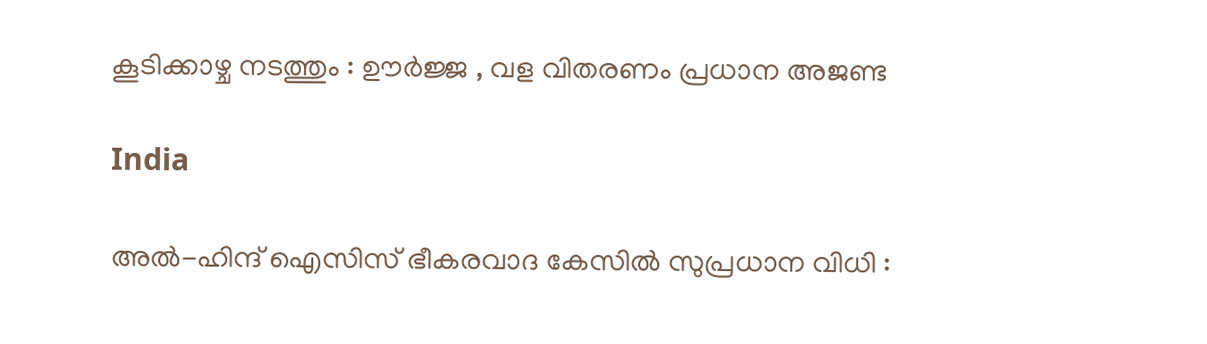കൂടിക്കാഴ്ച നടത്തും : ഊർജ്ജ , വള വിതരണം പ്രധാന അജണ്ട

India

അൽ-ഹിന്ദ് ഐസിസ് ഭീകരവാദ കേസിൽ സുപ്രധാന വിധി :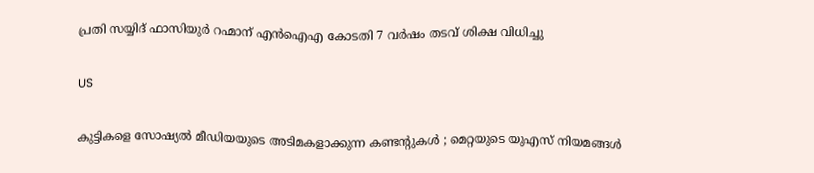പ്രതി സയ്യിദ് ഫാസിയുർ റഹ്മാന് എൻഐഎ കോടതി 7 വർഷം തടവ് ശിക്ഷ വിധിച്ചു

US

കുട്ടികളെ സോഷ്യൽ മീഡിയയുടെ അടിമകളാക്കുന്ന കണ്ടന്റുകൾ ; മെറ്റയുടെ യുഎസ് നിയമങ്ങൾ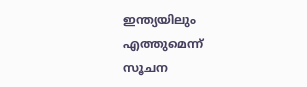ഇന്ത്യയിലും എത്തുമെന്ന് സൂചന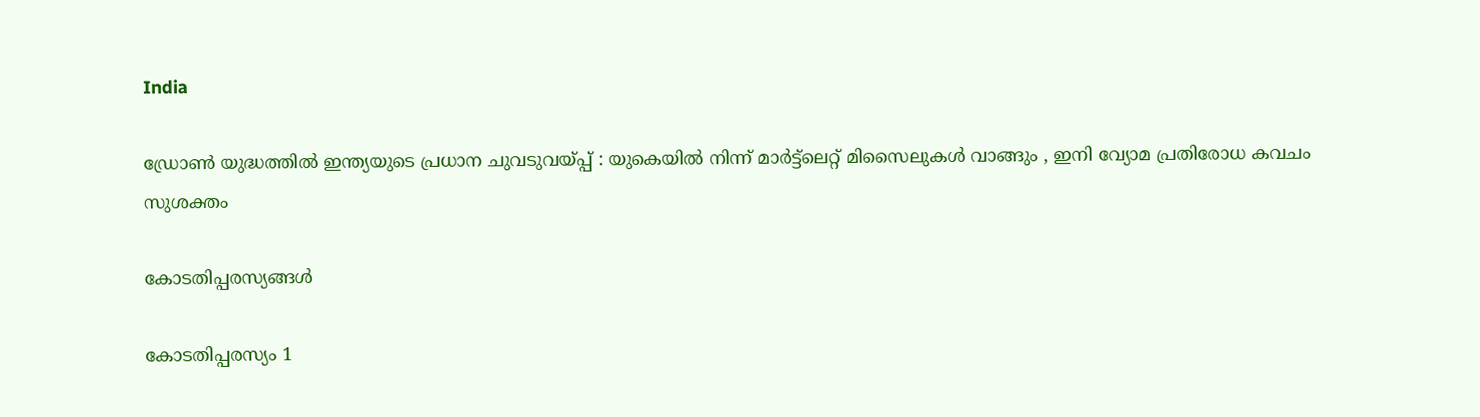India

ഡ്രോൺ യുദ്ധത്തിൽ ഇന്ത്യയുടെ പ്രധാന ചുവടുവയ്‌പ്പ് : യുകെയിൽ നിന്ന് മാർട്ട്ലെറ്റ് മിസൈലുകൾ വാങ്ങും , ഇനി വ്യോമ പ്രതിരോധ കവചം സുശക്തം

കോടതിപ്പരസ്യങ്ങള്‍

കോടതിപ്പരസ്യം 1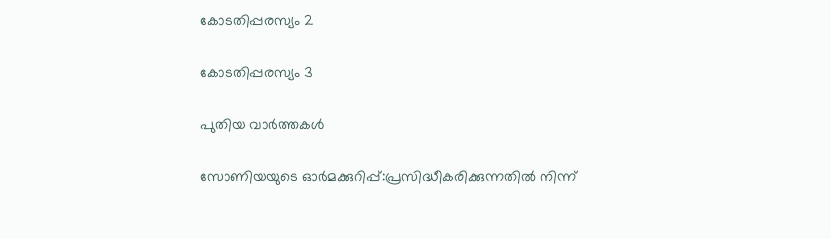കോടതിപ്പരസ്യം 2

കോടതിപ്പരസ്യം 3

പുതിയ വാര്‍ത്തകള്‍

സോണിയയുടെ ഓർമക്കുറിപ്പ്:പ്രസിദ്ധീകരിക്കുന്നതിൽ നിന്ന്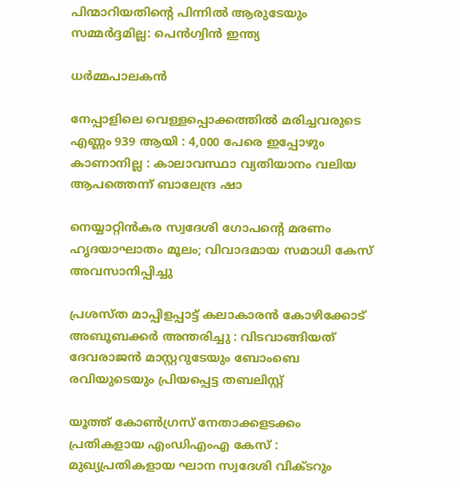പിന്മാറിയതിന്റെ പിന്നിൽ ആരുടേയും സമ്മർദ്ദമില്ല: പെൻഗ്വിൻ ഇന്ത്യ

ധര്‍മ്മപാലകന്‍

നേപ്പാളിലെ വെള്ളപ്പൊക്കത്തിൽ മരിച്ചവരുടെ എണ്ണം 939 ആയി : 4,000 പേരെ ഇപ്പോഴും കാണാനില്ല : കാലാവസ്ഥാ വ്യതിയാനം വലിയ ആപത്തെന്ന് ബാലേന്ദ്ര ഷാ

നെയ്യാറ്റിൻകര സ്വദേശി ഗോപന്റെ മരണം ഹൃദയാഘാതം മൂലം; വിവാദമായ സമാധി കേസ് അവസാനിപ്പിച്ചു

പ്രശസ്‌ത മാപ്പിളപ്പാട്ട് കലാകാരന്‍ കോഴിക്കോട് അബൂബക്കര്‍ അന്തരിച്ചു : വിടവാങ്ങിയത് ദേവരാജൻ മാസ്റ്ററുടേയും ബോംബെ രവിയുടെയും പ്രിയപ്പെട്ട തബലിസ്റ്റ്

യൂത്ത് കോണ്‍ഗ്രസ് നേതാക്കളടക്കം പ്രതികളായ എംഡിഎംഎ കേസ് : മുഖ്യപ്രതികളായ ഘാന സ്വദേശി വിക്ടറും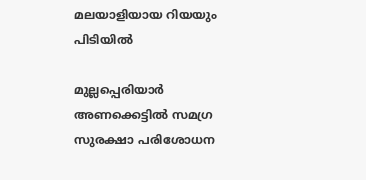മലയാളിയായ റിയയും പിടിയില്‍

മുല്ലപ്പെരിയാര്‍ അണക്കെട്ടില്‍ സമഗ്ര സുരക്ഷാ പരിശോധന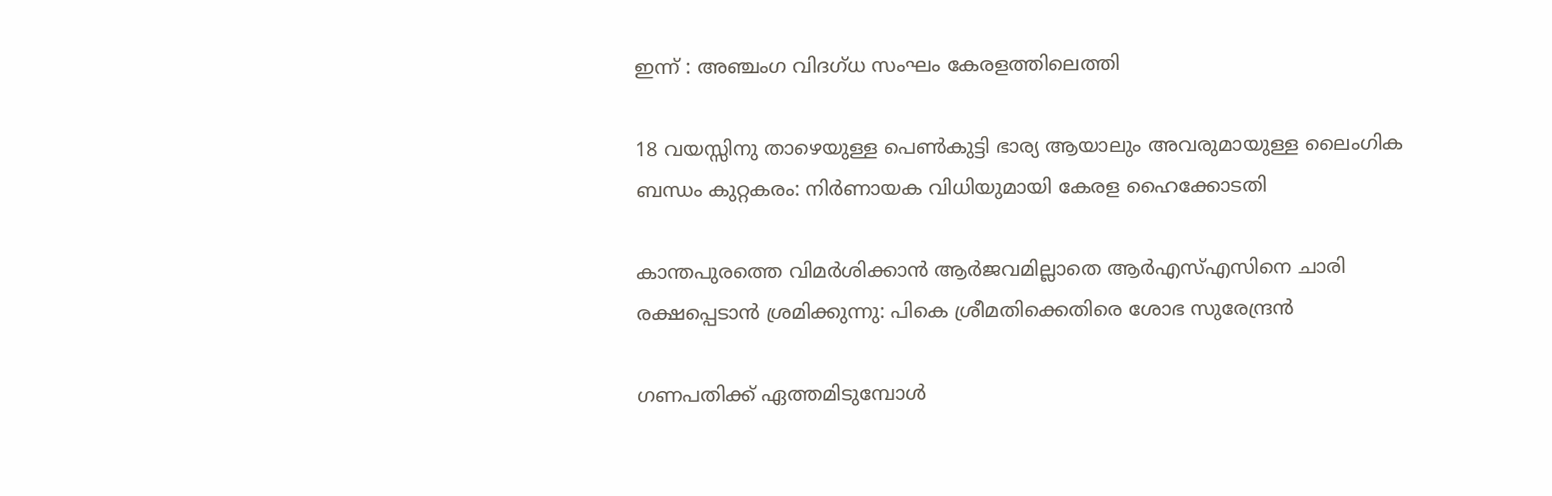ഇന്ന് : അഞ്ചംഗ വിദഗ്ധ സംഘം കേരളത്തിലെത്തി

18 വയസ്സിനു താഴെയുള്ള പെൺകുട്ടി ഭാര്യ ആയാലും അവരുമായുള്ള ലൈംഗിക ബന്ധം കുറ്റകരം: നിർണായക വിധിയുമായി കേരള ഹൈക്കോടതി

കാന്തപുരത്തെ വിമർശിക്കാൻ ആർജവമില്ലാതെ ആർഎസ്എസിനെ ചാരി രക്ഷപ്പെടാൻ ശ്രമിക്കുന്നു: പികെ ശ്രീമതിക്കെതിരെ ശോഭ സുരേന്ദ്രൻ

ഗണപതിക്ക്‌ ഏത്തമിടുമ്പോള്‍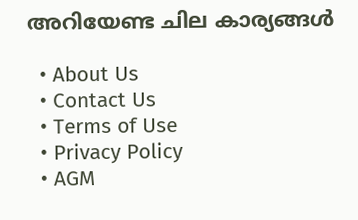അറിയേണ്ട ചില കാര്യങ്ങള്‍

  • About Us
  • Contact Us
  • Terms of Use
  • Privacy Policy
  • AGM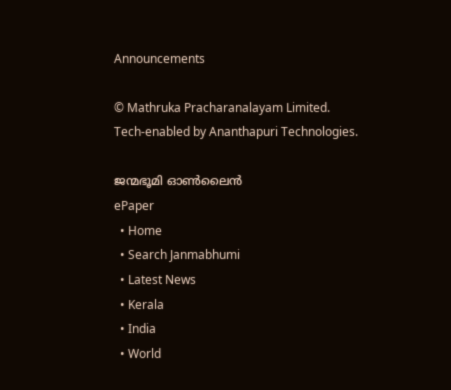Announcements

© Mathruka Pracharanalayam Limited.
Tech-enabled by Ananthapuri Technologies.

ജന്മഭൂമി ഓണ്‍ലൈന്‍
ePaper
  • Home
  • Search Janmabhumi
  • Latest News
  • Kerala
  • India
  • World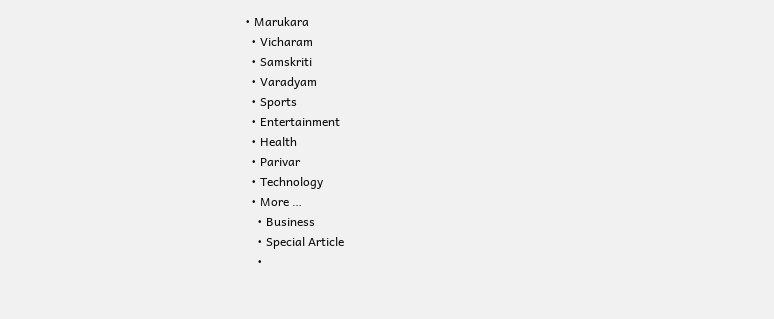• Marukara
  • Vicharam
  • Samskriti
  • Varadyam
  • Sports
  • Entertainment
  • Health
  • Parivar
  • Technology
  • More …
    • Business
    • Special Article
    •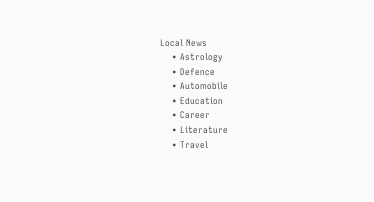Local News
    • Astrology
    • Defence
    • Automobile
    • Education
    • Career
    • Literature
    • Travel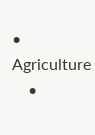• Agriculture
    •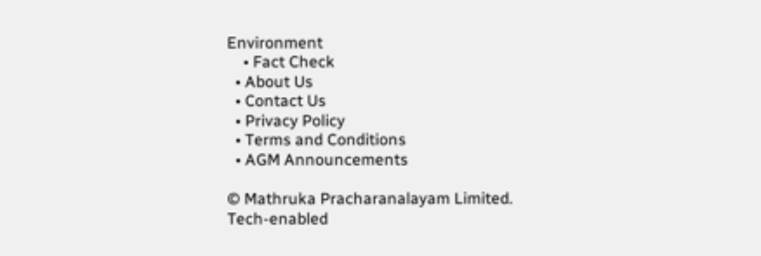Environment
    • Fact Check
  • About Us
  • Contact Us
  • Privacy Policy
  • Terms and Conditions
  • AGM Announcements

© Mathruka Pracharanalayam Limited.
Tech-enabled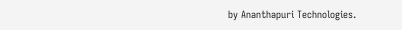by Ananthapuri Technologies.